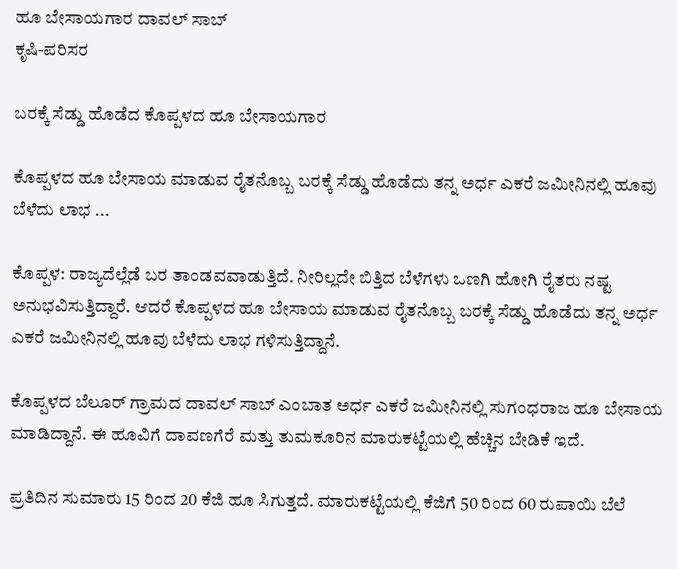ಹೂ ಬೇಸಾಯಗಾರ ದಾವಲ್ ಸಾಬ್
ಕೃಷಿ-ಪರಿಸರ

ಬರಕ್ಕೆ ಸೆಡ್ಡು ಹೊಡೆದ ಕೊಪ್ಪಳದ ಹೂ ಬೇಸಾಯಗಾರ

ಕೊಪ್ಪಳದ ಹೂ ಬೇಸಾಯ ಮಾಡುವ ರೈತನೊಬ್ಬ ಬರಕ್ಕೆ ಸೆಡ್ಡು ಹೊಡೆದು ತನ್ನ ಅರ್ಧ ಎಕರೆ ಜಮೀನಿನಲ್ಲಿ ಹೂವು ಬೆಳೆದು ಲಾಭ ...

ಕೊಪ್ಪಳ: ರಾಜ್ಯದೆಲ್ಲೆಡೆ ಬರ ತಾಂಡವವಾಡುತ್ತಿದೆ. ನೀರಿಲ್ಲದೇ ಬಿತ್ತಿದ ಬೆಳೆಗಳು ಒಣಗಿ ಹೋಗಿ ರೈತರು ನಷ್ಟ ಅನುಭವಿಸುತ್ತಿದ್ದಾರೆ. ಆದರೆ ಕೊಪ್ಪಳದ ಹೂ ಬೇಸಾಯ ಮಾಡುವ ರೈತನೊಬ್ಬ ಬರಕ್ಕೆ ಸೆಡ್ಡು ಹೊಡೆದು ತನ್ನ ಅರ್ಧ ಎಕರೆ ಜಮೀನಿನಲ್ಲಿ ಹೂವು ಬೆಳೆದು ಲಾಭ ಗಳಿಸುತ್ತಿದ್ದಾನೆ.

ಕೊಪ್ಪಳದ ಬೆಲೂರ್ ಗ್ರಾಮದ ದಾವಲ್ ಸಾಬ್ ಎಂಬಾತ ಅರ್ಧ ಎಕರೆ ಜಮೀನಿನಲ್ಲಿ ಸುಗಂಧರಾಜ ಹೂ ಬೇಸಾಯ ಮಾಡಿದ್ದಾನೆ. ಈ ಹೂವಿಗೆ ದಾವಣಗೆರೆ ಮತ್ತು ತುಮಕೂರಿನ ಮಾರುಕಟ್ಟೆಯಲ್ಲಿ ಹೆಚ್ಚಿನ ಬೇಡಿಕೆ ಇದೆ.

ಪ್ರತಿದಿನ ಸುಮಾರು 15 ರಿಂದ 20 ಕೆಜಿ ಹೂ ಸಿಗುತ್ತದೆ. ಮಾರುಕಟ್ಟೆಯಲ್ಲಿ ಕೆಜಿಗೆ 50 ರಿಂದ 60 ರುಪಾಯಿ ಬೆಲೆ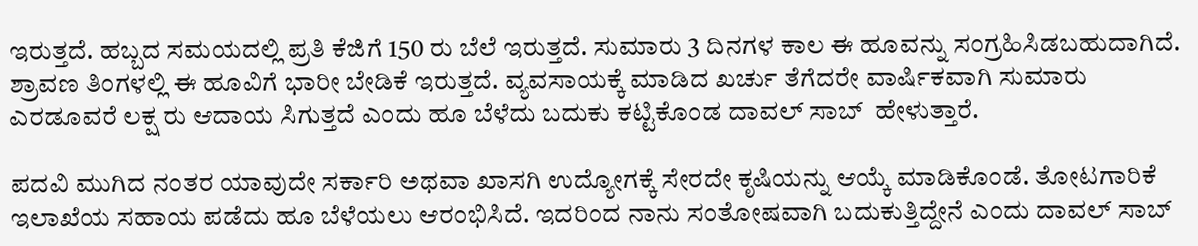ಇರುತ್ತದೆ. ಹಬ್ಬದ ಸಮಯದಲ್ಲಿ ಪ್ರತಿ ಕೆಜಿಗೆ 150 ರು ಬೆಲೆ ಇರುತ್ತದೆ. ಸುಮಾರು 3 ದಿನಗಳ ಕಾಲ ಈ ಹೂವನ್ನು ಸಂಗ್ರಹಿಸಿಡಬಹುದಾಗಿದೆ. ಶ್ರಾವಣ ತಿಂಗಳಲ್ಲಿ ಈ ಹೂವಿಗೆ ಭಾರೀ ಬೇಡಿಕೆ ಇರುತ್ತದೆ. ವ್ಯವಸಾಯಕ್ಕೆ ಮಾಡಿದ ಖರ್ಚು ತೆಗೆದರೇ ವಾರ್ಷಿಕವಾಗಿ ಸುಮಾರು ಎರಡೂವರೆ ಲಕ್ಷ ರು ಆದಾಯ ಸಿಗುತ್ತದೆ ಎಂದು ಹೂ ಬೆಳೆದು ಬದುಕು ಕಟ್ಟಿಕೊಂಡ ದಾವಲ್ ಸಾಬ್  ಹೇಳುತ್ತಾರೆ.

ಪದವಿ ಮುಗಿದ ನಂತರ ಯಾವುದೇ ಸರ್ಕಾರಿ ಅಥವಾ ಖಾಸಗಿ ಉದ್ಯೋಗಕ್ಕೆ ಸೇರದೇ ಕೃಷಿಯನ್ನು ಆಯ್ಕೆ ಮಾಡಿಕೊಂಡೆ. ತೋಟಗಾರಿಕೆ ಇಲಾಖೆಯ ಸಹಾಯ ಪಡೆದು ಹೂ ಬೆಳೆಯಲು ಆರಂಭಿಸಿದೆ. ಇದರಿಂದ ನಾನು ಸಂತೋಷವಾಗಿ ಬದುಕುತ್ತಿದ್ದೇನೆ ಎಂದು ದಾವಲ್ ಸಾಬ್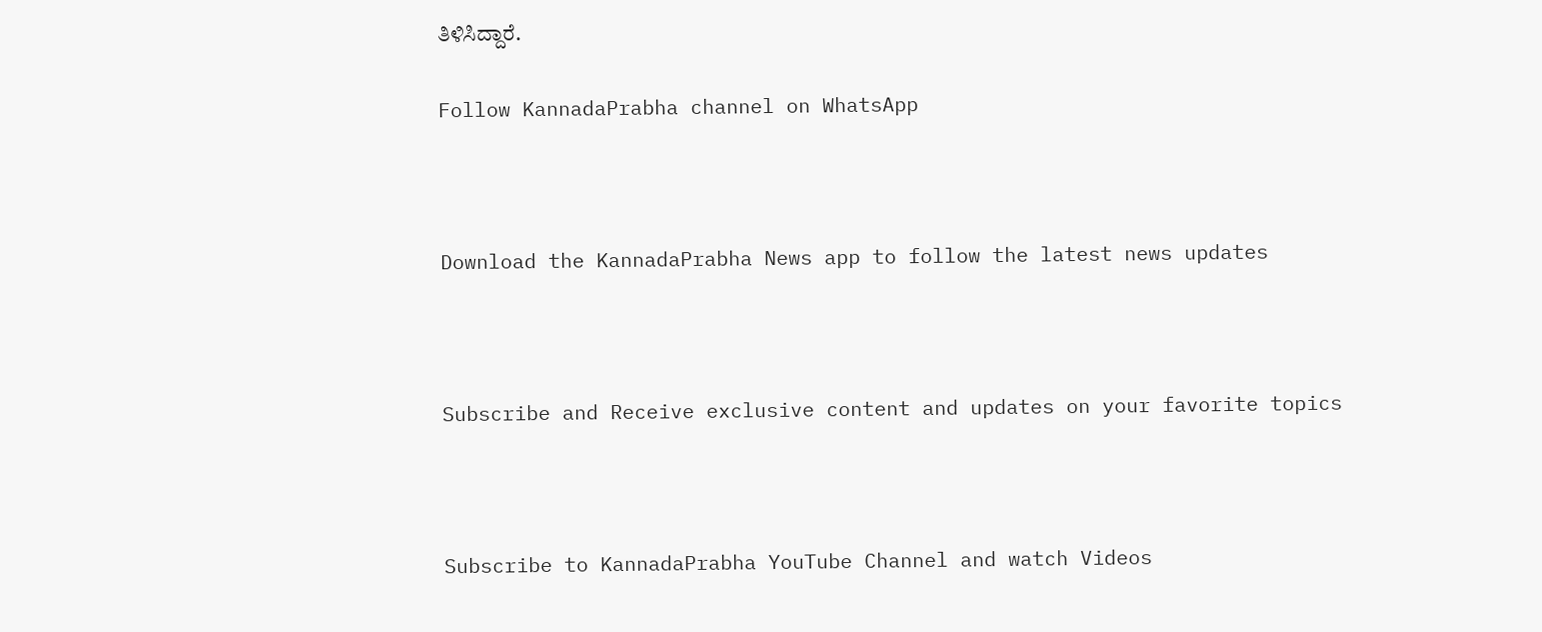ತಿಳಿಸಿದ್ದಾರೆ.

Follow KannadaPrabha channel on WhatsApp



Download the KannadaPrabha News app to follow the latest news updates



Subscribe and Receive exclusive content and updates on your favorite topics



Subscribe to KannadaPrabha YouTube Channel and watch Videos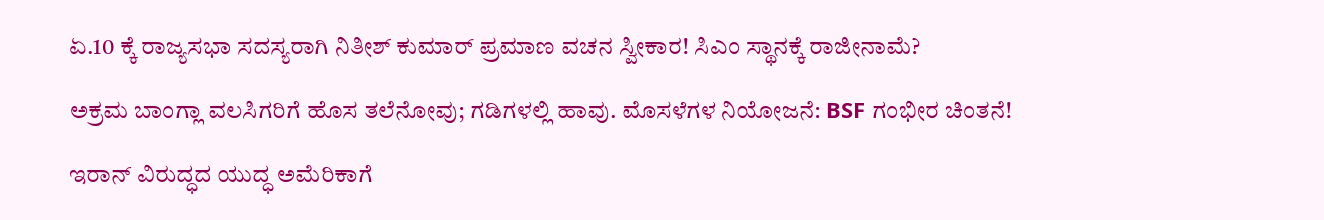ಏ.10 ಕ್ಕೆ ರಾಜ್ಯಸಭಾ ಸದಸ್ಯರಾಗಿ ನಿತೀಶ್ ಕುಮಾರ್ ಪ್ರಮಾಣ ವಚನ ಸ್ವೀಕಾರ! ಸಿಎಂ ಸ್ಥಾನಕ್ಕೆ ರಾಜೀನಾಮೆ?

ಅಕ್ರಮ ಬಾಂಗ್ಲಾ ವಲಸಿಗರಿಗೆ ಹೊಸ ತಲೆನೋವು; ಗಡಿಗಳಲ್ಲಿ ಹಾವು. ಮೊಸಳೆಗಳ ನಿಯೋಜನೆ: BSF ಗಂಭೀರ ಚಿಂತನೆ!

ಇರಾನ್ ವಿರುದ್ಧದ ಯುದ್ಧ ಅಮೆರಿಕಾಗೆ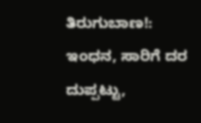ತಿರುಗುಬಾಣ!: ಇಂಧನ, ಸಾರಿಗೆ ದರ ದುಪ್ಪಟ್ಟು,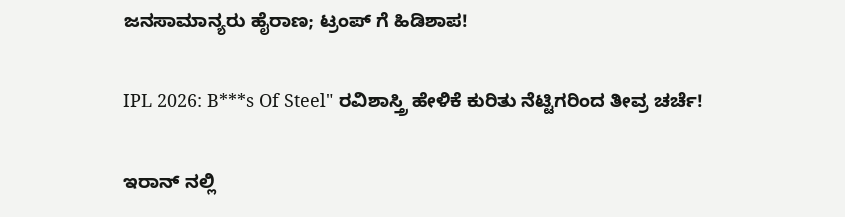ಜನಸಾಮಾನ್ಯರು ಹೈರಾಣ; ಟ್ರಂಪ್ ಗೆ ಹಿಡಿಶಾಪ!

IPL 2026: B***s Of Steel" ರವಿಶಾಸ್ತ್ರಿ ಹೇಳಿಕೆ ಕುರಿತು ನೆಟ್ಟಿಗರಿಂದ ತೀವ್ರ ಚರ್ಚೆ!

ಇರಾನ್ ನಲ್ಲಿ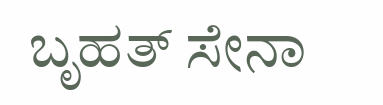ಬೃಹತ್ ಸೇನಾ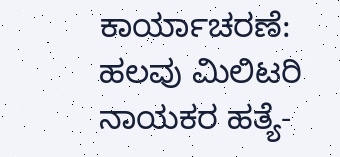ಕಾರ್ಯಾಚರಣೆ: ಹಲವು ಮಿಲಿಟರಿ ನಾಯಕರ ಹತ್ಯೆ-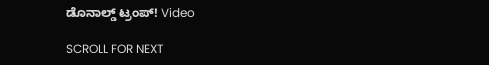ಡೊನಾಲ್ಡ್ ಟ್ರಂಪ್! Video

SCROLL FOR NEXT